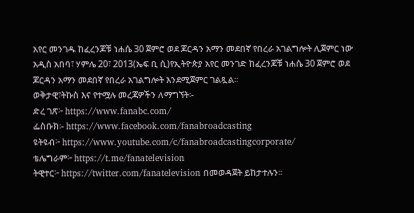አየር መንገዱ ከፈረንጆቹ ነሐሴ 30 ጀምሮ ወደ ጆርዳን አማን መደበኛ የበረራ አገልግሎት ሊጀምር ነው
አዲስ አበባ፣ ሃምሌ 20፣ 2013(ኤፍ ቢ ሲ)የኢትዮጵያ አየር መንገድ ከፈረንጆቹ ነሐሴ 30 ጀምሮ ወደ ጆርዳን አማን መደበኛ የበረራ አገልግሎት እንደሚጀምር ገልጿል፡፡
ወቅታዊ፣ትኩስ እና የተሟሉ መረጃዎችን ለማግኘት፡-
ድረ ገጽ፦ https://www.fanabc.com/
ፌስቡክ፡- https://www.facebook.com/fanabroadcasting
ዩትዩብ፦ https://www.youtube.com/c/fanabroadcastingcorporate/
ቴሌግራም፦ https://t.me/fanatelevision
ትዊተር፦ https://twitter.com/fanatelevision በመወዳጀት ይከታተሉን፡፡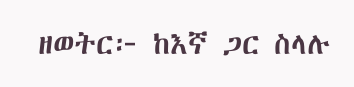ዘወትር፦ ከእኛ ጋር ስላሉ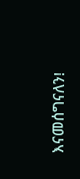እናመሰግናለን!